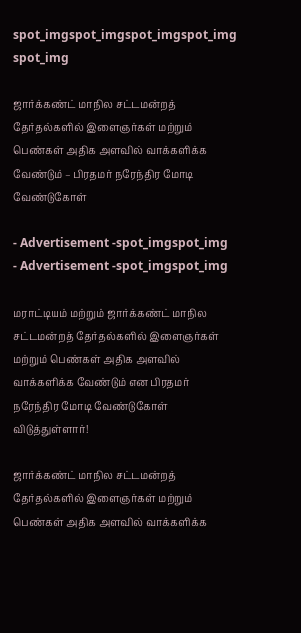spot_imgspot_imgspot_imgspot_img
spot_img

ஜார்க்கண்ட் மாநில சட்டமன்றத் தேர்தல்களில் இளைஞர்கள் மற்றும் பெண்கள் அதிக அளவில் வாக்களிக்க வேண்டும் – பிரதமர் நரேந்திர மோடி வேண்டுகோள்

- Advertisement -spot_imgspot_img
- Advertisement -spot_imgspot_img

மராட்டியம் மற்றும் ஜார்க்கண்ட் மாநில சட்டமன்றத் தேர்தல்களில் இளைஞர்கள் மற்றும் பெண்கள் அதிக அளவில் வாக்களிக்க வேண்டும் என பிரதமர் நரேந்திர மோடி வேண்டுகோள் விடுத்துள்ளார்!

ஜார்க்கண்ட் மாநில சட்டமன்றத் தேர்தல்களில் இளைஞர்கள் மற்றும் பெண்கள் அதிக அளவில் வாக்களிக்க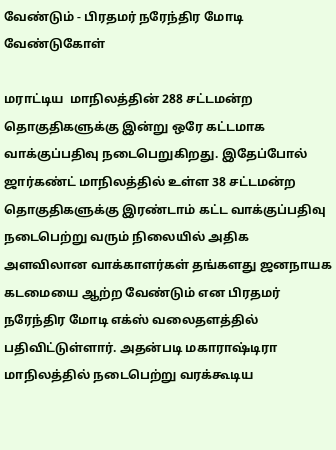வேண்டும் - பிரதமர் நரேந்திர மோடி வேண்டுகோள்

மராட்டிய  மாநிலத்தின் 288 சட்டமன்ற தொகுதிகளுக்கு இன்று ஒரே கட்டமாக வாக்குப்பதிவு நடைபெறுகிறது. இதேப்போல் ஜார்கண்ட் மாநிலத்தில் உள்ள 38 சட்டமன்ற தொகுதிகளுக்கு இரண்டாம் கட்ட வாக்குப்பதிவு நடைபெற்று வரும் நிலையில் அதிக அளவிலான வாக்காளர்கள் தங்களது ஜனநாயக கடமையை ஆற்ற வேண்டும் என பிரதமர் நரேந்திர மோடி எக்ஸ் வலைதளத்தில் பதிவிட்டுள்ளார். அதன்படி மகாராஷ்டிரா மாநிலத்தில் நடைபெற்று வரக்கூடிய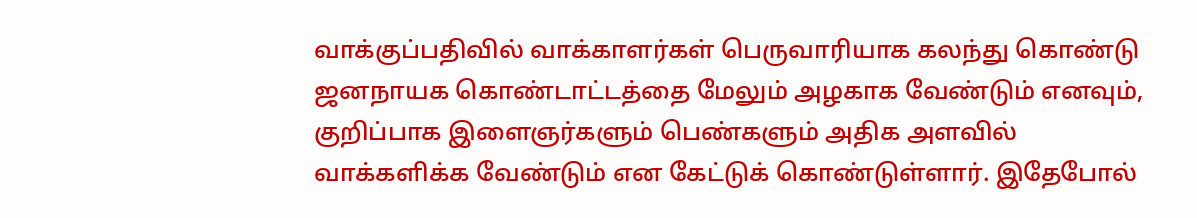வாக்குப்பதிவில் வாக்காளர்கள் பெருவாரியாக கலந்து கொண்டு ஜனநாயக கொண்டாட்டத்தை மேலும் அழகாக வேண்டும் எனவும், குறிப்பாக இளைஞர்களும் பெண்களும் அதிக அளவில் வாக்களிக்க வேண்டும் என கேட்டுக் கொண்டுள்ளார். இதேபோல்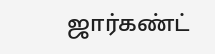ஜார்கண்ட்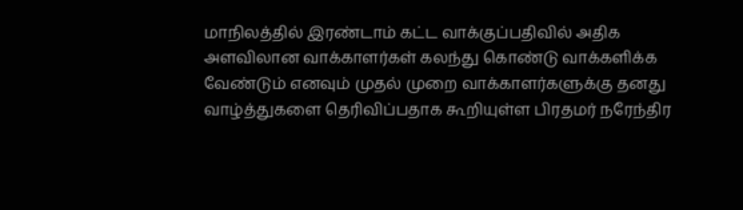மாநிலத்தில் இரண்டாம் கட்ட வாக்குப்பதிவில் அதிக அளவிலான வாக்காளர்கள் கலந்து கொண்டு வாக்களிக்க வேண்டும் எனவும் முதல் முறை வாக்காளர்களுக்கு தனது வாழ்த்துகளை தெரிவிப்பதாக கூறியுள்ள பிரதமர் நரேந்திர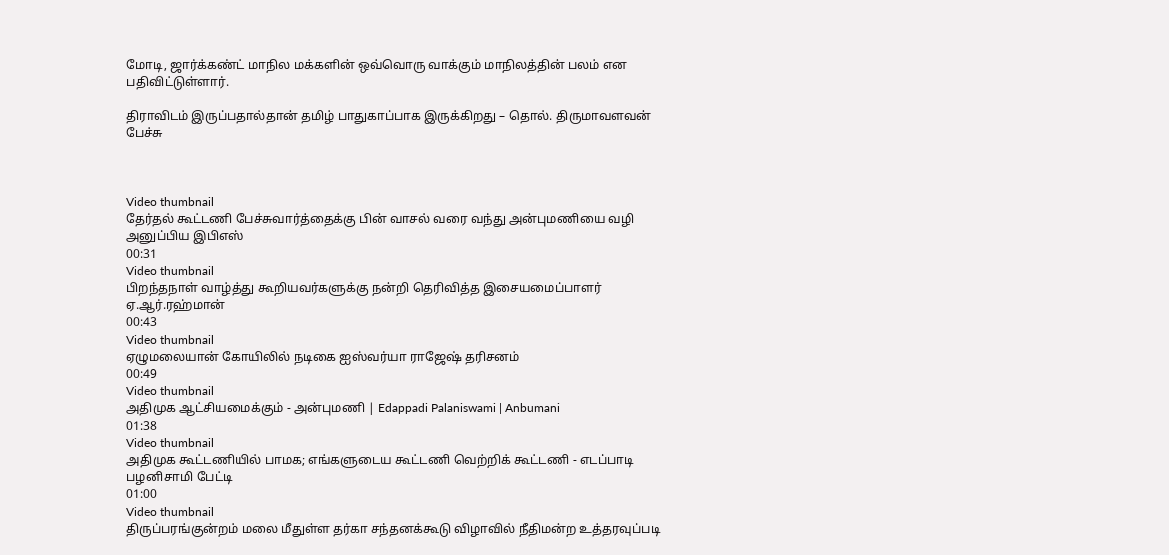மோடி, ஜார்க்கண்ட் மாநில மக்களின் ஒவ்வொரு வாக்கும் மாநிலத்தின் பலம் என பதிவிட்டுள்ளார்.

திராவிடம் இருப்பதால்தான் தமிழ் பாதுகாப்பாக இருக்கிறது – தொல். திருமாவளவன் பேச்சு



Video thumbnail
தேர்தல் கூட்டணி பேச்சுவார்த்தைக்கு பின் வாசல் வரை வந்து அன்புமணியை வழி அனுப்பிய இபிஎஸ்
00:31
Video thumbnail
பிறந்தநாள் வாழ்த்து கூறியவர்களுக்கு நன்றி தெரிவித்த இசையமைப்பாளர் ஏ.ஆர்.ரஹ்மான்
00:43
Video thumbnail
ஏழுமலையான் கோயிலில் நடிகை ஐஸ்வர்யா ராஜேஷ் தரிசனம்
00:49
Video thumbnail
அதிமுக ஆட்சியமைக்கும் - அன்புமணி | Edappadi Palaniswami | Anbumani
01:38
Video thumbnail
அதிமுக கூட்டணியில் பாமக; எங்களுடைய கூட்டணி வெற்றிக் கூட்டணி - எடப்பாடி பழனிசாமி பேட்டி
01:00
Video thumbnail
திருப்பரங்குன்றம் மலை மீதுள்ள தர்கா சந்தனக்கூடு விழாவில் நீதிமன்ற உத்தரவுப்படி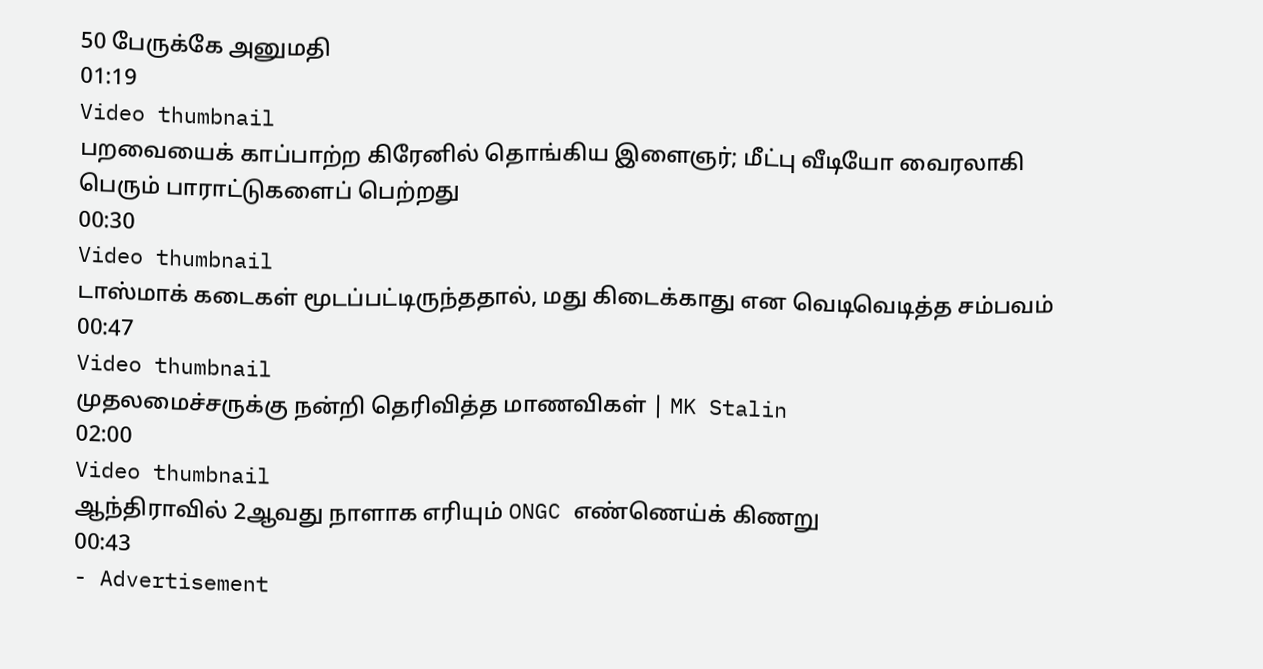50 பேருக்கே அனுமதி
01:19
Video thumbnail
பறவையைக் காப்பாற்ற கிரேனில் தொங்கிய இளைஞர்; மீட்பு வீடியோ வைரலாகி பெரும் பாராட்டுகளைப் பெற்றது
00:30
Video thumbnail
டாஸ்மாக் கடைகள் மூடப்பட்டிருந்ததால், மது கிடைக்காது என வெடிவெடித்த சம்பவம்
00:47
Video thumbnail
முதலமைச்சருக்கு நன்றி தெரிவித்த மாணவிகள் | MK Stalin
02:00
Video thumbnail
ஆந்திராவில் 2ஆவது நாளாக எரியும் ONGC எண்ணெய்க் கிணறு
00:43
- Advertisement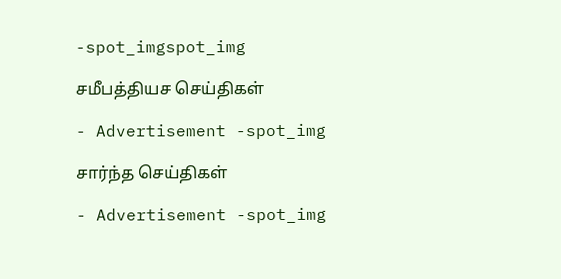-spot_imgspot_img

சமீபத்தியச செய்திகள்

- Advertisement -spot_img

சார்ந்த செய்திகள்

- Advertisement -spot_img